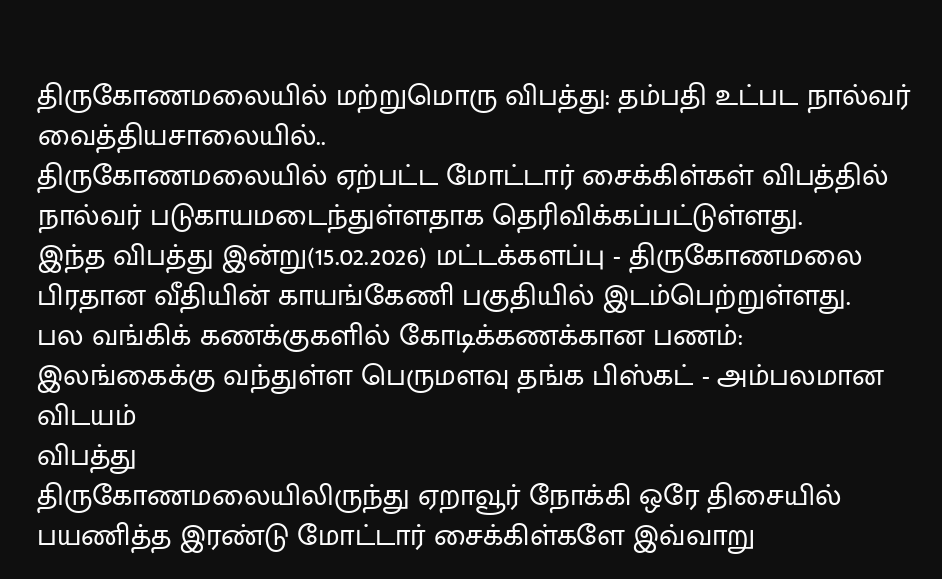திருகோணமலையில் மற்றுமொரு விபத்து: தம்பதி உட்பட நால்வர் வைத்தியசாலையில்..
திருகோணமலையில் ஏற்பட்ட மோட்டார் சைக்கிள்கள் விபத்தில் நால்வர் படுகாயமடைந்துள்ளதாக தெரிவிக்கப்பட்டுள்ளது.
இந்த விபத்து இன்று(15.02.2026) மட்டக்களப்பு - திருகோணமலை பிரதான வீதியின் காயங்கேணி பகுதியில் இடம்பெற்றுள்ளது.
பல வங்கிக் கணக்குகளில் கோடிக்கணக்கான பணம்: இலங்கைக்கு வந்துள்ள பெருமளவு தங்க பிஸ்கட் - அம்பலமான விடயம்
விபத்து
திருகோணமலையிலிருந்து ஏறாவூர் நோக்கி ஒரே திசையில் பயணித்த இரண்டு மோட்டார் சைக்கிள்களே இவ்வாறு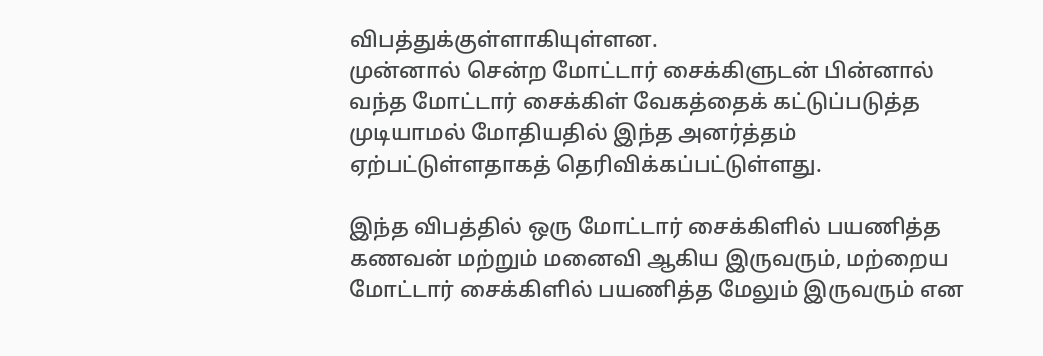விபத்துக்குள்ளாகியுள்ளன.
முன்னால் சென்ற மோட்டார் சைக்கிளுடன் பின்னால் வந்த மோட்டார் சைக்கிள் வேகத்தைக் கட்டுப்படுத்த முடியாமல் மோதியதில் இந்த அனர்த்தம் ஏற்பட்டுள்ளதாகத் தெரிவிக்கப்பட்டுள்ளது.

இந்த விபத்தில் ஒரு மோட்டார் சைக்கிளில் பயணித்த கணவன் மற்றும் மனைவி ஆகிய இருவரும், மற்றைய மோட்டார் சைக்கிளில் பயணித்த மேலும் இருவரும் என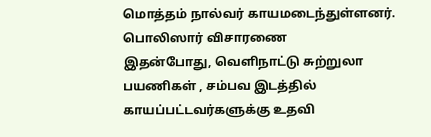மொத்தம் நால்வர் காயமடைந்துள்ளனர்.
பொலிஸார் விசாரணை
இதன்போது, வெளிநாட்டு சுற்றுலா பயணிகள் , சம்பவ இடத்தில் காயப்பட்டவர்களுக்கு உதவி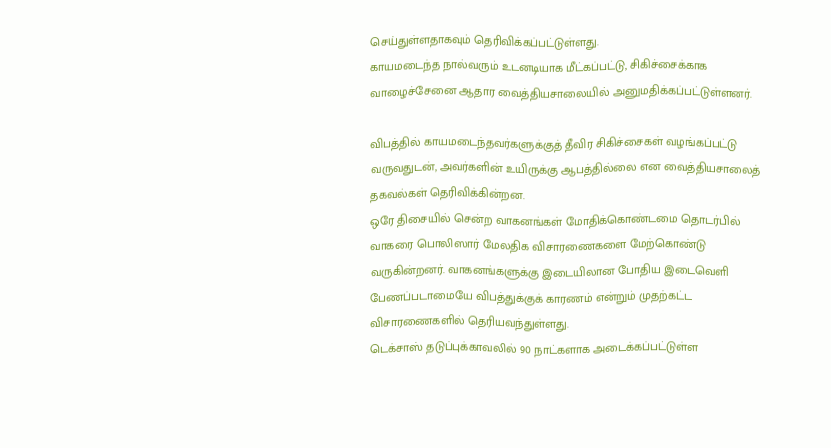செய்துள்ளதாகவும் தெரிவிக்கப்பட்டுள்ளது.
காயமடைந்த நால்வரும் உடனடியாக மீட்கப்பட்டு, சிகிச்சைக்காக வாழைச்சேனை ஆதார வைத்தியசாலையில் அனுமதிக்கப்பட்டுள்ளனர்.

விபத்தில் காயமடைந்தவர்களுக்குத் தீவிர சிகிச்சைகள் வழங்கப்பட்டு வருவதுடன், அவர்களின் உயிருக்கு ஆபத்தில்லை என வைத்தியசாலைத் தகவல்கள் தெரிவிக்கின்றன.
ஒரே திசையில் சென்ற வாகனங்கள் மோதிக்கொண்டமை தொடர்பில் வாகரை பொலிஸார் மேலதிக விசாரணைகளை மேற்கொண்டு வருகின்றனர். வாகனங்களுக்கு இடையிலான போதிய இடைவெளி பேணப்படாமையே விபத்துக்குக் காரணம் என்றும் முதற்கட்ட விசாரணைகளில் தெரியவந்துள்ளது.
டெக்சாஸ் தடுப்புக்காவலில் 90 நாட்களாக அடைக்கப்பட்டுள்ள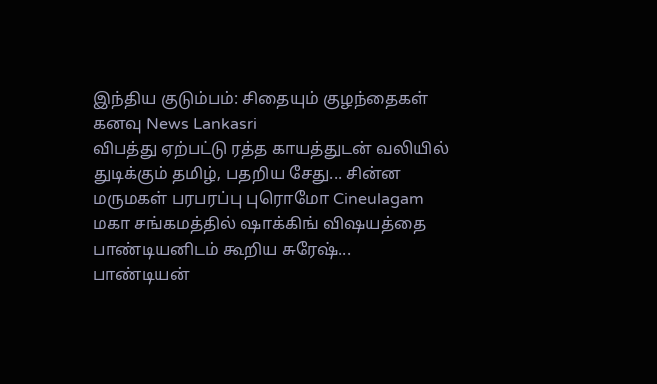இந்திய குடும்பம்: சிதையும் குழந்தைகள் கனவு News Lankasri
விபத்து ஏற்பட்டு ரத்த காயத்துடன் வலியில் துடிக்கும் தமிழ், பதறிய சேது... சின்ன மருமகள் பரபரப்பு புரொமோ Cineulagam
மகா சங்கமத்தில் ஷாக்கிங் விஷயத்தை பாண்டியனிடம் கூறிய சுரேஷ்... பாண்டியன்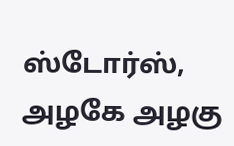ஸ்டோர்ஸ், அழகே அழகு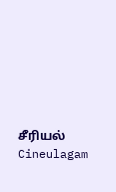சீரியல் Cineulagam